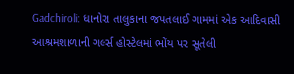Gadchiroli: ધાનોરા તાલુકાના જપતલાઈ ગામમાં એક આદિવાસી આશ્રમશાળાની ગર્લ્સ હોસ્ટેલમાં ભોંય પર સૂતેલી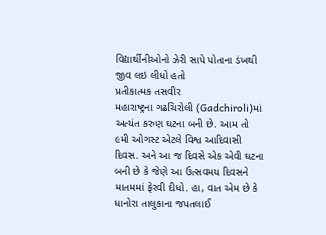વિદ્યાર્થીનીઓનો ઝેરી સાપે પોતાના ડંખથી જીવ લઇ લીધો હતો
પ્રતીકાત્મક તસવીર
મહારાષ્ટ્રના ગઢચિરોલી (Gadchiroli)માં અત્યંત કરુણ ઘટના બની છે. આમ તો ૯મી ઓગસ્ટ એટલે વિશ્વ આદિવાસી દિવસ. અને આ જ દિવસે એક એવી ઘટના બની છે કે જેણે આ ઉત્સવમય દિવસને માતમમાં ફેરવી દીધો. હા, વાત એમ છે કે ધાનોરા તાલુકાના જપતલાઈ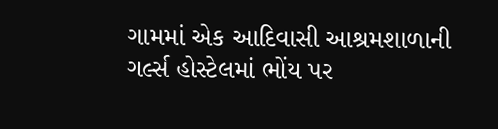ગામમાં એક આદિવાસી આશ્રમશાળાની ગર્લ્સ હોસ્ટેલમાં ભોંય પર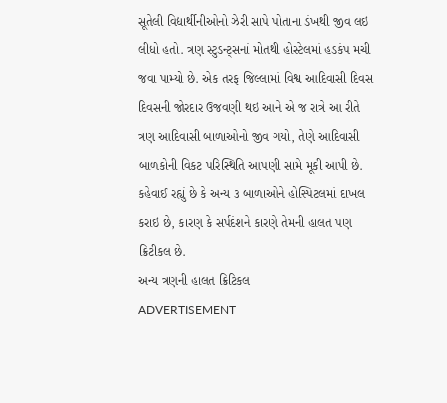સૂતેલી વિદ્યાર્થીનીઓનો ઝેરી સાપે પોતાના ડંખથી જીવ લઇ લીધો હતો. ત્રણ સ્ટુડન્ટ્સનાં મોતથી હોસ્ટેલમાં હડકંપ મચી જવા પામ્યો છે. એક તરફ જિલ્લામાં વિશ્વ આદિવાસી દિવસ દિવસની જોરદાર ઉજવણી થઇ આને એ જ રાત્રે આ રીતે ત્રણ આદિવાસી બાળાઓનો જીવ ગયો, તેણે આદિવાસી બાળકોની વિકટ પરિસ્થિતિ આપણી સામે મૂકી આપી છે. કહેવાઈ રહ્યું છે કે અન્ય ૩ બાળાઓને હોસ્પિટલમાં દાખલ કરાઇ છે, કારણ કે સર્પદંશને કારણે તેમની હાલત પણ ક્રિટીકલ છે.
અન્ય ત્રણની હાલત ક્રિટિકલ
ADVERTISEMENT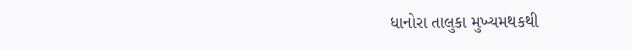ધાનોરા તાલુકા મુખ્યમથકથી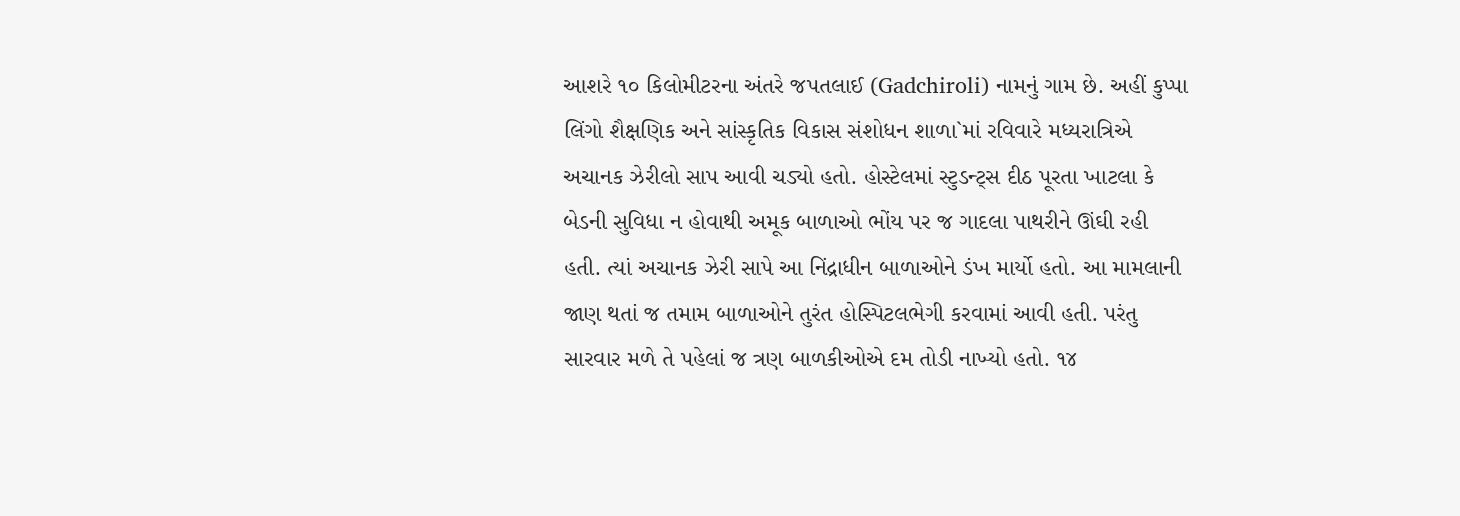આશરે ૧૦ કિલોમીટરના અંતરે જપતલાઈ (Gadchiroli) નામનું ગામ છે. અહીં કુપ્પા લિંગો શૈક્ષણિક અને સાંસ્કૃતિક વિકાસ સંશોધન શાળા`માં રવિવારે મધ્યરાત્રિએ અચાનક ઝેરીલો સાપ આવી ચડ્યો હતો. હોસ્ટેલમાં સ્ટુડન્ટ્સ દીઠ પૂરતા ખાટલા કે બેડની સુવિધા ન હોવાથી અમૂક બાળાઓ ભોંય પર જ ગાદલા પાથરીને ઊંઘી રહી હતી. ત્યાં અચાનક ઝેરી સાપે આ નિંદ્રાધીન બાળાઓને ડંખ માર્યો હતો. આ મામલાની જાણ થતાં જ તમામ બાળાઓને તુરંત હોસ્પિટલભેગી કરવામાં આવી હતી. પરંતુ સારવાર મળે તે પહેલાં જ ત્રણ બાળકીઓએ દમ તોડી નાખ્યો હતો. ૧૪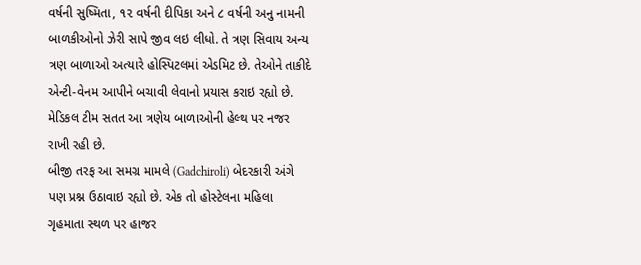વર્ષની સુષ્મિતા, ૧૨ વર્ષની દીપિકા અને ૮ વર્ષની અનુ નામની બાળકીઓનો ઝેરી સાપે જીવ લઇ લીધો. તે ત્રણ સિવાય અન્ય ત્રણ બાળાઓ અત્યારે હોસ્પિટલમાં એડમિટ છે. તેઓને તાકીદે એન્ટી-વેનમ આપીને બચાવી લેવાનો પ્રયાસ કરાઇ રહ્યો છે. મેડિકલ ટીમ સતત આ ત્રણેય બાળાઓની હેલ્થ પર નજર રાખી રહી છે.
બીજી તરફ આ સમગ્ર મામલે (Gadchiroli) બેદરકારી અંગે પણ પ્રશ્ન ઉઠાવાઇ રહ્યો છે. એક તો હોસ્ટેલના મહિલા ગૃહમાતા સ્થળ પર હાજર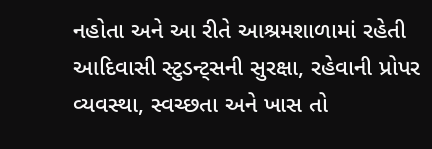નહોતા અને આ રીતે આશ્રમશાળામાં રહેતી આદિવાસી સ્ટુડન્ટ્સની સુરક્ષા, રહેવાની પ્રોપર વ્યવસ્થા, સ્વચ્છતા અને ખાસ તો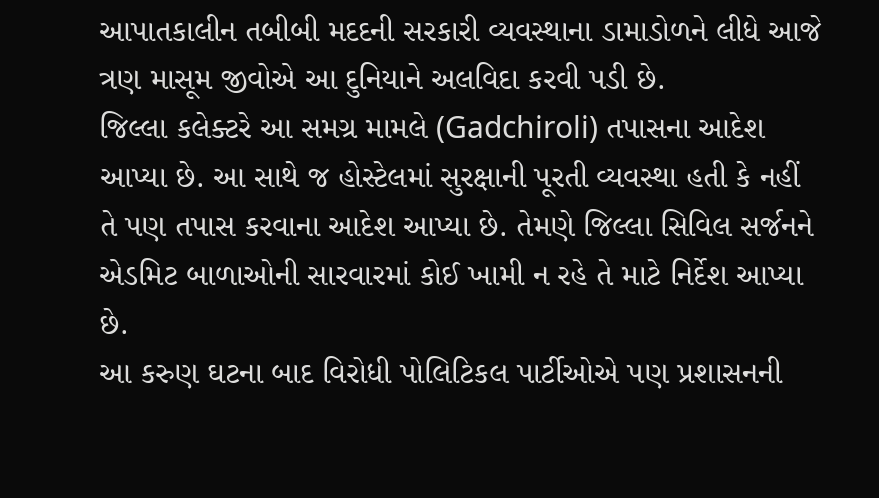આપાતકાલીન તબીબી મદદની સરકારી વ્યવસ્થાના ડામાડોળને લીધે આજે ત્રણ માસૂમ જીવોએ આ દુનિયાને અલવિદા કરવી પડી છે.
જિલ્લા કલેક્ટરે આ સમગ્ર મામલે (Gadchiroli) તપાસના આદેશ આપ્યા છે. આ સાથે જ હોસ્ટેલમાં સુરક્ષાની પૂરતી વ્યવસ્થા હતી કે નહીં તે પણ તપાસ કરવાના આદેશ આપ્યા છે. તેમણે જિલ્લા સિવિલ સર્જનને એડમિટ બાળાઓની સારવારમાં કોઈ ખામી ન રહે તે માટે નિર્દેશ આપ્યા છે.
આ કરુણ ઘટના બાદ વિરોધી પોલિટિકલ પાર્ટીઓએ પણ પ્રશાસનની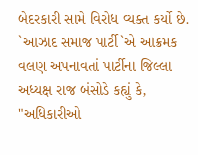બેદરકારી સામે વિરોધ વ્યક્ત કર્યો છે. `આઝાદ સમાજ પાર્ટી`એ આક્રમક વલણ અપનાવતાં પાર્ટીના જિલ્લા અધ્યક્ષ રાજ બંસોડે કહ્યું કે, "અધિકારીઓ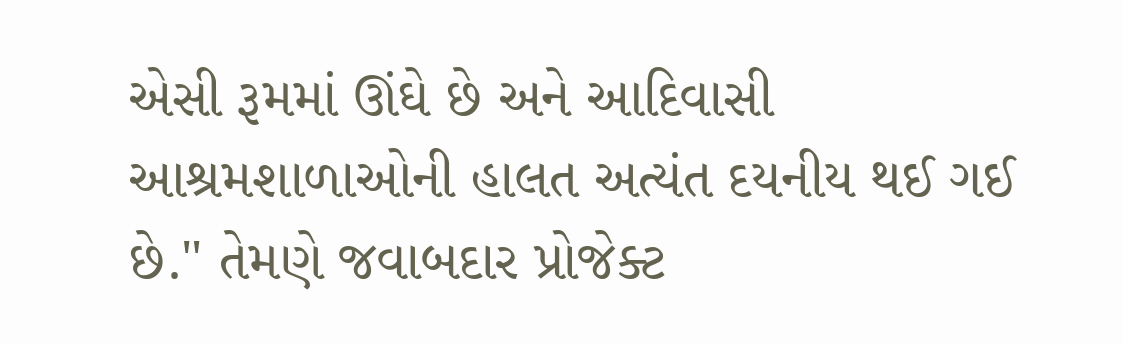એસી રૂમમાં ઊંઘે છે અને આદિવાસી આશ્રમશાળાઓની હાલત અત્યંત દયનીય થઈ ગઈ છે." તેમણે જવાબદાર પ્રોજેક્ટ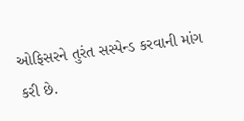ઓફિસરને તુરંત સસ્પેન્ડ કરવાની માંગ કરી છે.